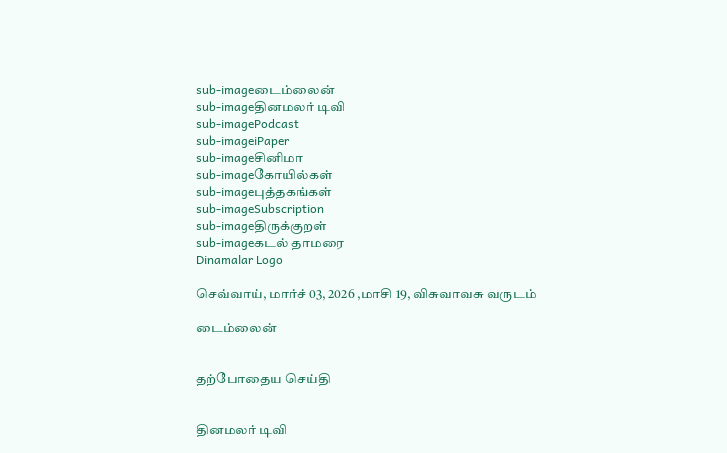sub-imageடைம்லைன்
sub-imageதினமலர் டிவி
sub-imagePodcast
sub-imageiPaper
sub-imageசினிமா
sub-imageகோயில்கள்
sub-imageபுத்தகங்கள்
sub-imageSubscription
sub-imageதிருக்குறள்
sub-imageகடல் தாமரை
Dinamalar Logo

செவ்வாய், மார்ச் 03, 2026 ,மாசி 19, விசுவாவசு வருடம்

டைம்லைன்


தற்போதைய செய்தி


தினமலர் டிவி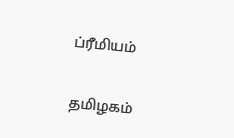ப்ரீமியம்


தமிழகம்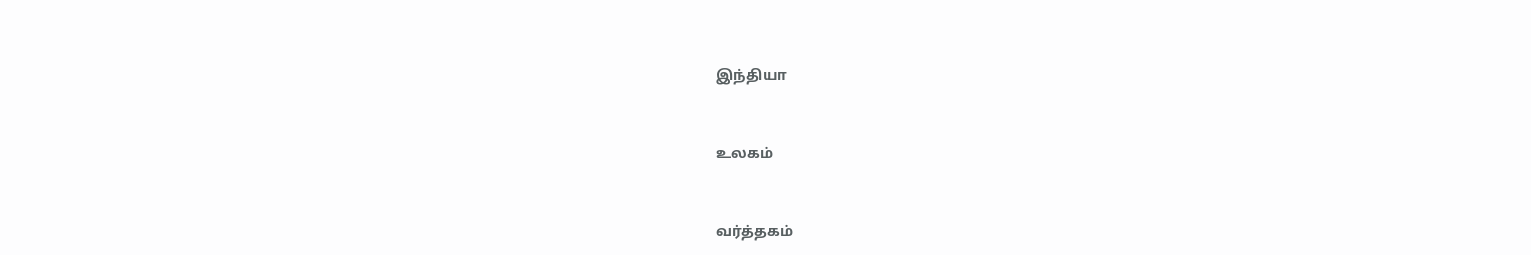இந்தியா


உலகம்


வர்த்தகம்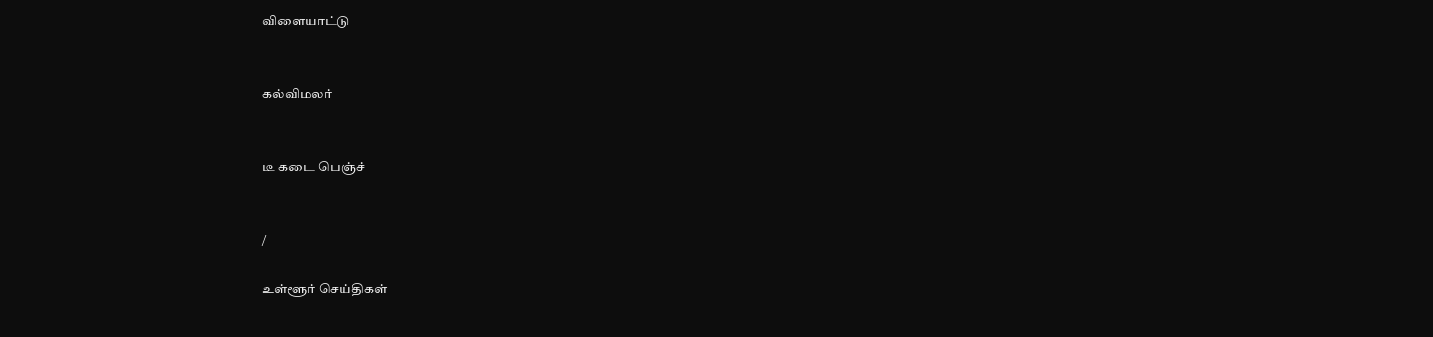விளையாட்டு


கல்விமலர்


டீ கடை பெஞ்ச்


/

உள்ளூர் செய்திகள்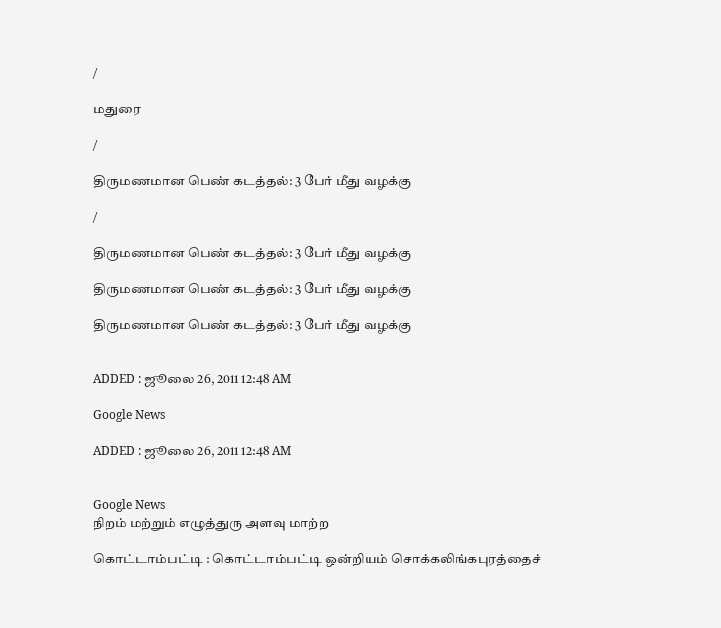/

மதுரை

/

திருமணமான பெண் கடத்தல்: 3 பேர் மீது வழக்கு

/

திருமணமான பெண் கடத்தல்: 3 பேர் மீது வழக்கு

திருமணமான பெண் கடத்தல்: 3 பேர் மீது வழக்கு

திருமணமான பெண் கடத்தல்: 3 பேர் மீது வழக்கு


ADDED : ஜூலை 26, 2011 12:48 AM

Google News

ADDED : ஜூலை 26, 2011 12:48 AM


Google News
நிறம் மற்றும் எழுத்துரு அளவு மாற்ற

கொட்டாம்பட்டி : கொட்டாம்பட்டி ஒன்றியம் சொக்கலிங்கபுரத்தைச்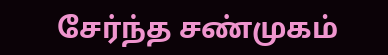சேர்ந்த சண்முகம்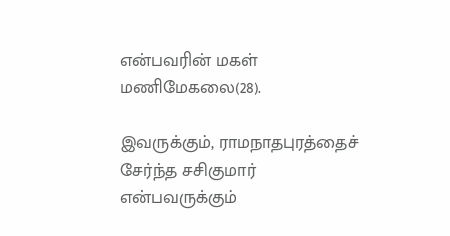என்பவரின் மகள் மணிமேகலை(28).

இவருக்கும், ராமநாதபுரத்தைச் சேர்ந்த சசிகுமார் என்பவருக்கும்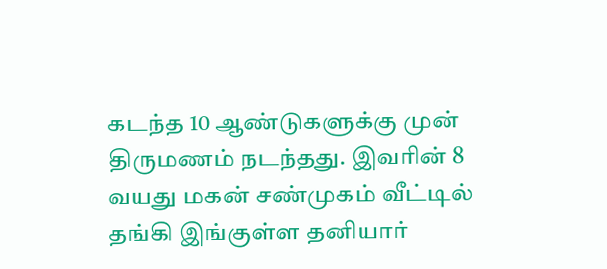கடந்த 10 ஆண்டுகளுக்கு முன் திருமணம் நடந்தது. இவரின் 8 வயது மகன் சண்முகம் வீட்டில் தங்கி இங்குள்ள தனியார்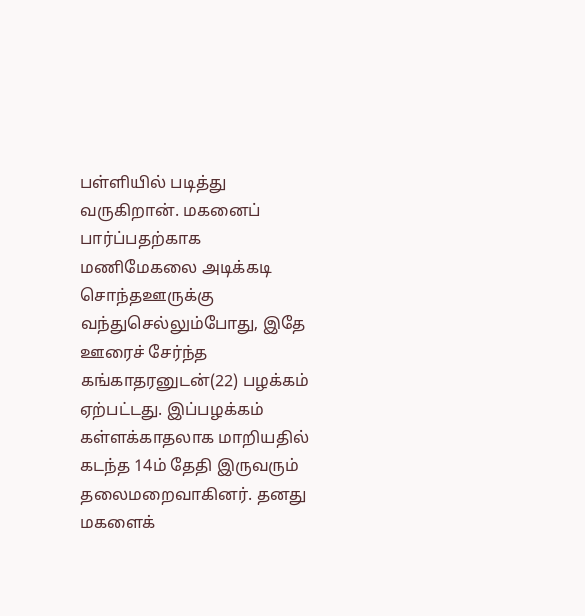பள்ளியில் படித்து வருகிறான். மகனைப் பார்ப்பதற்காக மணிமேகலை அடிக்கடி சொந்தஊருக்கு வந்துசெல்லும்போது, இதே ஊரைச் சேர்ந்த கங்காதரனுடன்(22) பழக்கம் ஏற்பட்டது. இப்பழக்கம் கள்ளக்காதலாக மாறியதில் கடந்த 14ம் தேதி இருவரும் தலைமறைவாகினர். தனது மகளைக்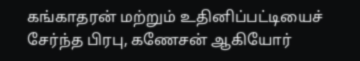கங்காதரன் மற்றும் உதினிப்பட்டியைச் சேர்ந்த பிரபு, கணேசன் ஆகியோர்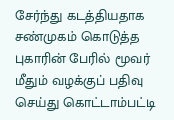சேர்ந்து கடத்தியதாக சண்முகம் கொடுத்த புகாரின் பேரில் மூவர் மீதும் வழக்குப் பதிவு செய்து கொட்டாம்பட்டி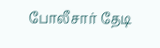போலீசார் தேடி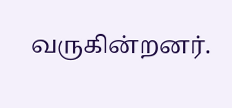வருகின்றனர்.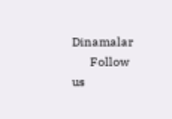Dinamalar
      Follow us